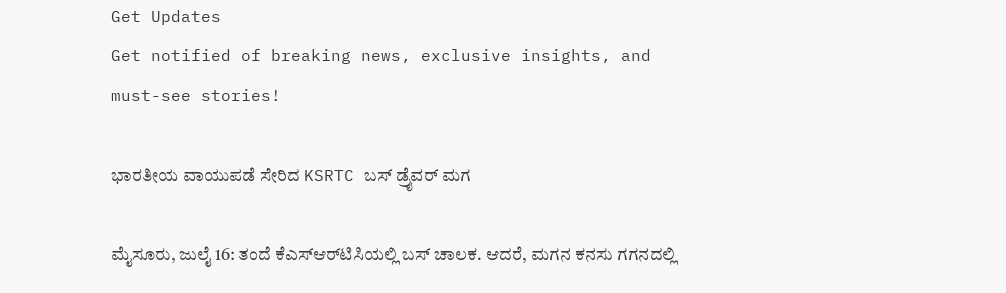Get Updates
Get notified of breaking news, exclusive insights, and must-see stories!

ಭಾರತೀಯ ವಾಯುಪಡೆ ಸೇರಿದ KSRTC ಬಸ್‌ ಡ್ರೈವರ್ ಮಗ

ಮೈಸೂರು, ಜುಲೈ 16: ತಂದೆ ಕೆಎಸ್‌ಆರ್‌ಟಿಸಿಯಲ್ಲಿ ಬಸ್ ಚಾಲಕ. ಆದರೆ, ಮಗನ ಕನಸು ಗಗನದಲ್ಲಿ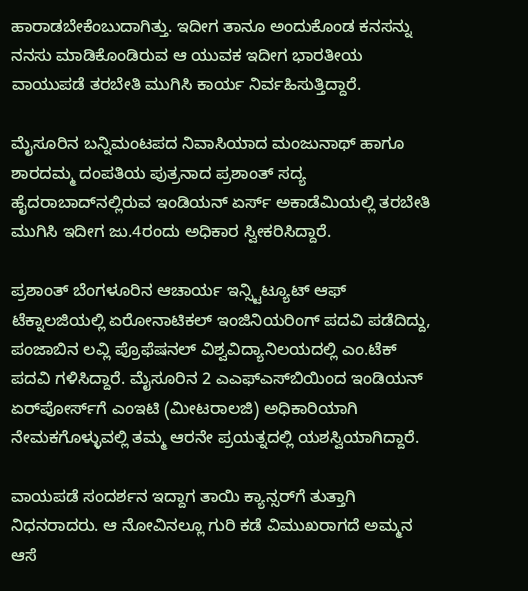ಹಾರಾಡಬೇಕೆಂಬುದಾಗಿತ್ತು. ಇದೀಗ ತಾನೂ ಅಂದುಕೊಂಡ ಕನಸನ್ನು ನನಸು ಮಾಡಿಕೊಂಡಿರುವ ಆ ಯುವಕ ಇದೀಗ ಭಾರತೀಯ ವಾಯುಪಡೆ ತರಬೇತಿ ಮುಗಿಸಿ ಕಾರ್ಯ ನಿರ್ವಹಿಸುತ್ತಿದ್ದಾರೆ.

ಮೈಸೂರಿನ ಬನ್ನಿಮಂಟಪದ ನಿವಾಸಿಯಾದ ಮಂಜುನಾಥ್ ಹಾಗೂ ಶಾರದಮ್ಮ ದಂಪತಿಯ ಪುತ್ರನಾದ ಪ್ರಶಾಂತ್ ಸದ್ಯ ಹೈದರಾಬಾದ್‌ನಲ್ಲಿರುವ ಇಂಡಿಯನ್ ಏರ್ಸ್‌ ಅಕಾಡೆಮಿಯಲ್ಲಿ ತರಬೇತಿ ಮುಗಿಸಿ ಇದೀಗ ಜು.4ರಂದು ಅಧಿಕಾರ ಸ್ವೀಕರಿಸಿದ್ದಾರೆ.

ಪ್ರಶಾಂತ್ ಬೆಂಗಳೂರಿನ ಆಚಾರ್ಯ ಇನ್ಸ್ಟಿಟ್ಯೂಟ್ ಆಫ್‌ ಟೆಕ್ನಾಲಜಿಯಲ್ಲಿ ಏರೋನಾಟಿಕಲ್ ಇಂಜಿನಿಯರಿಂಗ್ ಪದವಿ ಪಡೆದಿದ್ದು, ಪಂಜಾಬಿನ ಲವ್ಲಿ ಪ್ರೊಫೆಷನಲ್ ವಿಶ್ವವಿದ್ಯಾನಿಲಯದಲ್ಲಿ ಎಂ.ಟೆಕ್ ಪದವಿ ಗಳಿಸಿದ್ದಾರೆ. ಮೈಸೂರಿನ 2 ಎಎಫ್‌ಎಸ್‌ಬಿಯಿಂದ ಇಂಡಿಯನ್ ಏರ್‌ಪೋರ್ಸ್‌ಗೆ ಎಂಇಟಿ (ಮೀಟರಾಲಜಿ) ಅಧಿಕಾರಿಯಾಗಿ ನೇಮಕಗೊಳ್ಳುವಲ್ಲಿ ತಮ್ಮ ಆರನೇ ಪ್ರಯತ್ನದಲ್ಲಿ ಯಶಸ್ವಿಯಾಗಿದ್ದಾರೆ.

ವಾಯಪಡೆ ಸಂದರ್ಶನ ಇದ್ದಾಗ ತಾಯಿ ಕ್ಯಾನ್ಸರ್‌ಗೆ ತುತ್ತಾಗಿ ನಿಧನರಾದರು. ಆ ನೋವಿನಲ್ಲೂ ಗುರಿ ಕಡೆ ವಿಮುಖರಾಗದೆ ಅಮ್ಮನ ಆಸೆ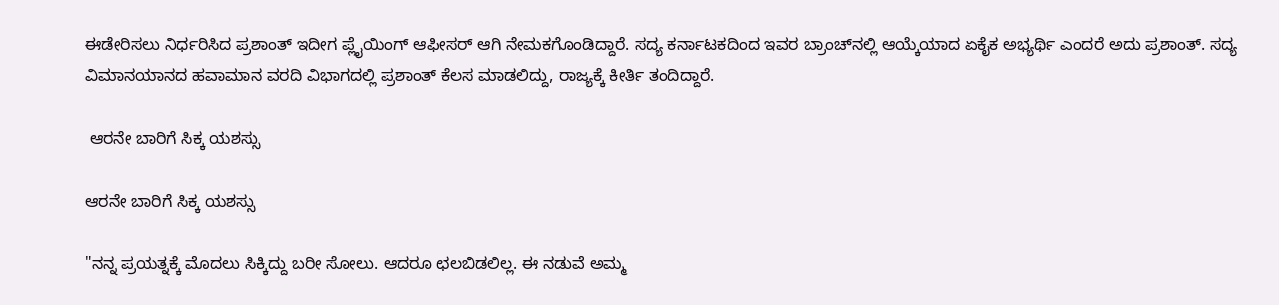ಈಡೇರಿಸಲು ನಿರ್ಧರಿಸಿದ ಪ್ರಶಾಂತ್ ಇದೀಗ ಪ್ಲೈಯಿಂಗ್ ಆಫೀಸರ್ ಆಗಿ ನೇಮಕಗೊಂಡಿದ್ದಾರೆ. ಸದ್ಯ ಕರ್ನಾಟಕದಿಂದ ಇವರ ಬ್ರಾಂಚ್‌ನಲ್ಲಿ ಆಯ್ಕೆಯಾದ ಏಕೈಕ ಅಭ್ಯರ್ಥಿ ಎಂದರೆ ಅದು ಪ್ರಶಾಂತ್. ಸದ್ಯ ವಿಮಾನಯಾನದ ಹವಾಮಾನ ವರದಿ ವಿಭಾಗದಲ್ಲಿ ಪ್ರಶಾಂತ್ ಕೆಲಸ ಮಾಡಲಿದ್ದು, ರಾಜ್ಯಕ್ಕೆ ಕೀರ್ತಿ ತಂದಿದ್ದಾರೆ.

 ಆರನೇ ಬಾರಿಗೆ ಸಿಕ್ಕ ಯಶಸ್ಸು

ಆರನೇ ಬಾರಿಗೆ ಸಿಕ್ಕ ಯಶಸ್ಸು

"ನನ್ನ ಪ್ರಯತ್ನಕ್ಕೆ ಮೊದಲು ಸಿಕ್ಕಿದ್ದು ಬರೀ ಸೋಲು. ಆದರೂ ಛಲಬಿಡಲಿಲ್ಲ. ಈ ನಡುವೆ ಅಮ್ಮ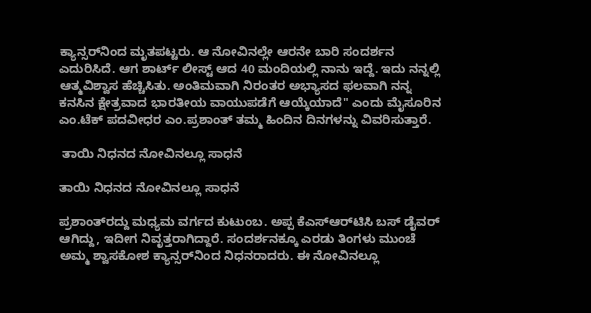ಕ್ಯಾನ್ಸರ್‌ನಿಂದ ಮೃತಪಟ್ಟರು. ಆ ನೋವಿನಲ್ಲೇ ಆರನೇ ಬಾರಿ ಸಂದರ್ಶನ ಎದುರಿಸಿದೆ. ಆಗ ಶಾರ್ಟ್ ಲೀಸ್ಟ್ ಆದ 40 ಮಂದಿಯಲ್ಲಿ ನಾನು ಇದ್ದೆ. ಇದು ನನ್ನಲ್ಲಿ ಆತ್ಮವಿಶ್ವಾಸ ಹೆಚ್ಚಿಸಿತು. ಅಂತಿಮವಾಗಿ ನಿರಂತರ ಅಭ್ಯಾಸದ ಫಲವಾಗಿ ನನ್ನ ಕನಸಿನ ಕ್ಷೇತ್ರವಾದ ಭಾರತೀಯ ವಾಯುಪಡೆಗೆ ಆಯ್ಕೆಯಾದೆ" ಎಂದು ಮೈಸೂರಿನ ಎಂ.ಟೆಕ್ ಪದವೀಧರ ಎಂ.ಪ್ರಶಾಂತ್ ತಮ್ಮ ಹಿಂದಿನ ದಿನಗಳನ್ನು ವಿವರಿಸುತ್ತಾರೆ.

 ತಾಯಿ ನಿಧನದ ನೋವಿನಲ್ಲೂ ಸಾಧನೆ

ತಾಯಿ ನಿಧನದ ನೋವಿನಲ್ಲೂ ಸಾಧನೆ

ಪ್ರಶಾಂತ್‌ರದ್ದು ಮಧ್ಯಮ ವರ್ಗದ ಕುಟುಂಬ. ಅಪ್ಪ ಕೆಎಸ್‌ಆರ್‌ಟಿಸಿ ಬಸ್ ಡೈವರ್ ಆಗಿದ್ದು, ಇದೀಗ ನಿವೃತ್ತರಾಗಿದ್ದಾರೆ. ಸಂದರ್ಶನಕ್ಕೂ ಎರಡು ತಿಂಗಳು ಮುಂಚೆ ಅಮ್ಮ ಶ್ವಾಸಕೋಶ ಕ್ಯಾನ್ಸರ್‌ನಿಂದ ನಿಧನರಾದರು. ಈ ನೋವಿನಲ್ಲೂ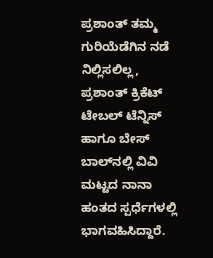ಪ್ರಶಾಂತ್ ತಮ್ಮ ಗುರಿಯೆಡೆಗಿನ ನಡೆ ನಿಲ್ಲಿಸಲಿಲ್ಲ, ಪ್ರಶಾಂತ್ ಕ್ರಿಕೆಟ್ ಟೇಬಲ್ ಟೆನ್ನಿಸ್ ಹಾಗೂ ಬೇಸ್ ಬಾಲ್‌ನಲ್ಲಿ ವಿವಿ ಮಟ್ಟದ ನಾನಾ ಹಂತದ ಸ್ಪರ್ಧೆಗಳಲ್ಲಿ ಭಾಗವಹಿಸಿದ್ದಾರೆ.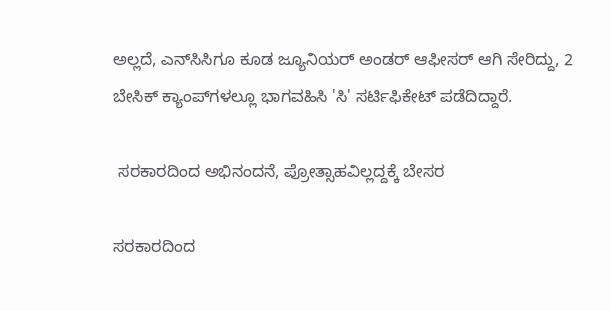ಅಲ್ಲದೆ, ಎನ್‌ಸಿಸಿಗೂ ಕೂಡ ಜ್ಯೂನಿಯರ್ ಅಂಡರ್ ಆಫೀಸರ್ ಆಗಿ ಸೇರಿದ್ದು, 2 ಬೇಸಿಕ್ ಕ್ಯಾಂಪ್‌ಗಳಲ್ಲೂ ಭಾಗವಹಿಸಿ 'ಸಿ' ಸರ್ಟಿಫಿಕೇಟ್ ಪಡೆದಿದ್ದಾರೆ.

 ಸರಕಾರದಿಂದ ಅಭಿನಂದನೆ, ಪ್ರೋತ್ಸಾಹವಿಲ್ಲದ್ದಕ್ಕೆ ಬೇಸರ

ಸರಕಾರದಿಂದ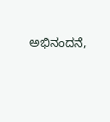ಅಭಿನಂದನೆ,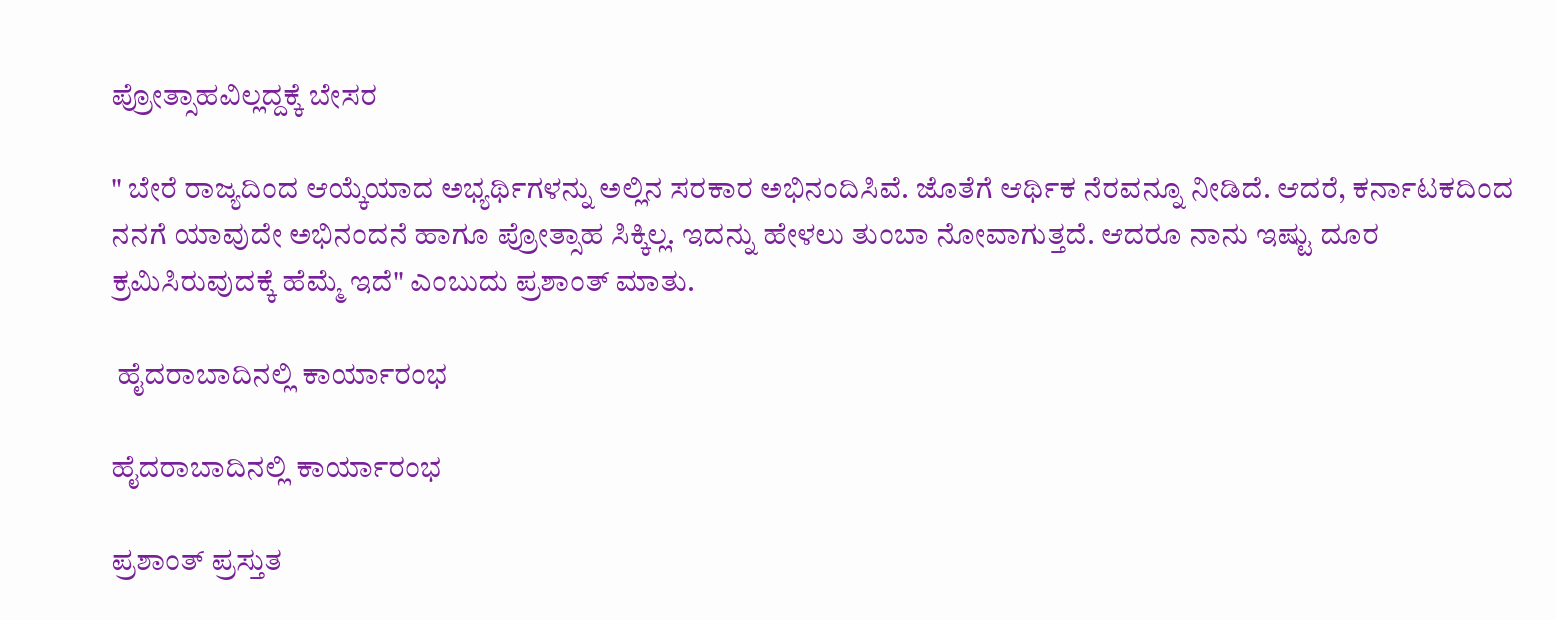ಪ್ರೋತ್ಸಾಹವಿಲ್ಲದ್ದಕ್ಕೆ ಬೇಸರ

" ಬೇರೆ ರಾಜ್ಯದಿಂದ ಆಯ್ಕೆಯಾದ ಅಭ್ಯರ್ಥಿಗಳನ್ನು ಅಲ್ಲಿನ ಸರಕಾರ ಅಭಿನಂದಿಸಿವೆ. ಜೊತೆಗೆ ಆರ್ಥಿಕ ನೆರವನ್ನೂ ನೀಡಿದೆ. ಆದರೆ, ಕರ್ನಾಟಕದಿಂದ ನನಗೆ ಯಾವುದೇ ಅಭಿನಂದನೆ ಹಾಗೂ ಪ್ರೋತ್ಸಾಹ ಸಿಕ್ಕಿಲ್ಲ. ಇದನ್ನು ಹೇಳಲು ತುಂಬಾ ನೋವಾಗುತ್ತದೆ. ಆದರೂ ನಾನು ಇಷ್ಟು ದೂರ ಕ್ರಮಿಸಿರುವುದಕ್ಕೆ ಹೆಮ್ಮೆ ಇದೆ" ಎಂಬುದು ಪ್ರಶಾಂತ್ ಮಾತು.

 ಹೈದರಾಬಾದಿನಲ್ಲಿ ಕಾರ್ಯಾರಂಭ

ಹೈದರಾಬಾದಿನಲ್ಲಿ ಕಾರ್ಯಾರಂಭ

ಪ್ರಶಾಂತ್‌ ಪ್ರಸ್ತುತ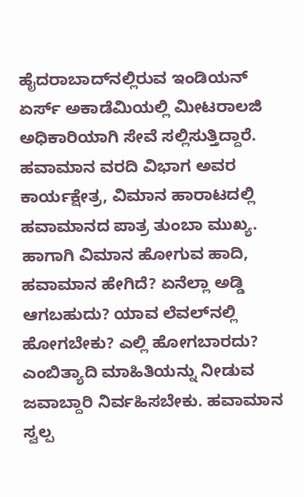ಹೈದರಾಬಾದ್‌ನಲ್ಲಿರುವ ಇಂಡಿಯನ್ ಏರ್ಸ್‌ ಅಕಾಡೆಮಿಯಲ್ಲಿ ಮೀಟರಾಲಜಿ ಅಧಿಕಾರಿಯಾಗಿ ಸೇವೆ ಸಲ್ಲಿಸುತ್ತಿದ್ದಾರೆ. ಹವಾಮಾನ ವರದಿ ವಿಭಾಗ ಅವರ ಕಾರ್ಯಕ್ಷೇತ್ರ, ವಿಮಾನ ಹಾರಾಟದಲ್ಲಿ ಹವಾಮಾನದ ಪಾತ್ರ ತುಂಬಾ ಮುಖ್ಯ. ಹಾಗಾಗಿ ವಿಮಾನ ಹೋಗುವ ಹಾದಿ, ಹವಾಮಾನ ಹೇಗಿದೆ? ಏನೆಲ್ಲಾ ಅಡ್ಡಿ ಆಗಬಹುದು? ಯಾವ ಲೆವಲ್‌ನಲ್ಲಿ ಹೋಗಬೇಕು? ಎಲ್ಲಿ ಹೋಗಬಾರದು? ಎಂಬಿತ್ಯಾದಿ ಮಾಹಿತಿಯನ್ನು ನೀಡುವ ಜವಾಬ್ದಾರಿ ನಿರ್ವಹಿಸಬೇಕು. ಹವಾಮಾನ ಸ್ವಲ್ಪ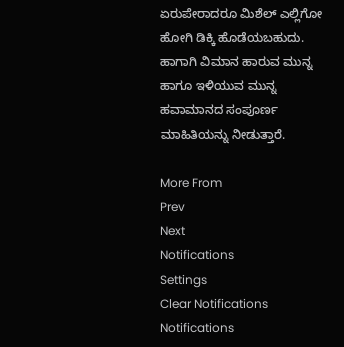ಏರುಪೇರಾದರೂ ಮಿಶೆಲ್ ಎಲ್ಲಿಗೋ ಹೋಗಿ ಡಿಕ್ಕಿ ಹೊಡೆಯಬಹುದು. ಹಾಗಾಗಿ ವಿಮಾನ ಹಾರುವ ಮುನ್ನ ಹಾಗೂ ಇಳಿಯುವ ಮುನ್ನ ಹವಾಮಾನದ ಸಂಪೂರ್ಣ ಮಾಹಿತಿಯನ್ನು ನೀಡುತ್ತಾರೆ.

More From
Prev
Next
Notifications
Settings
Clear Notifications
Notifications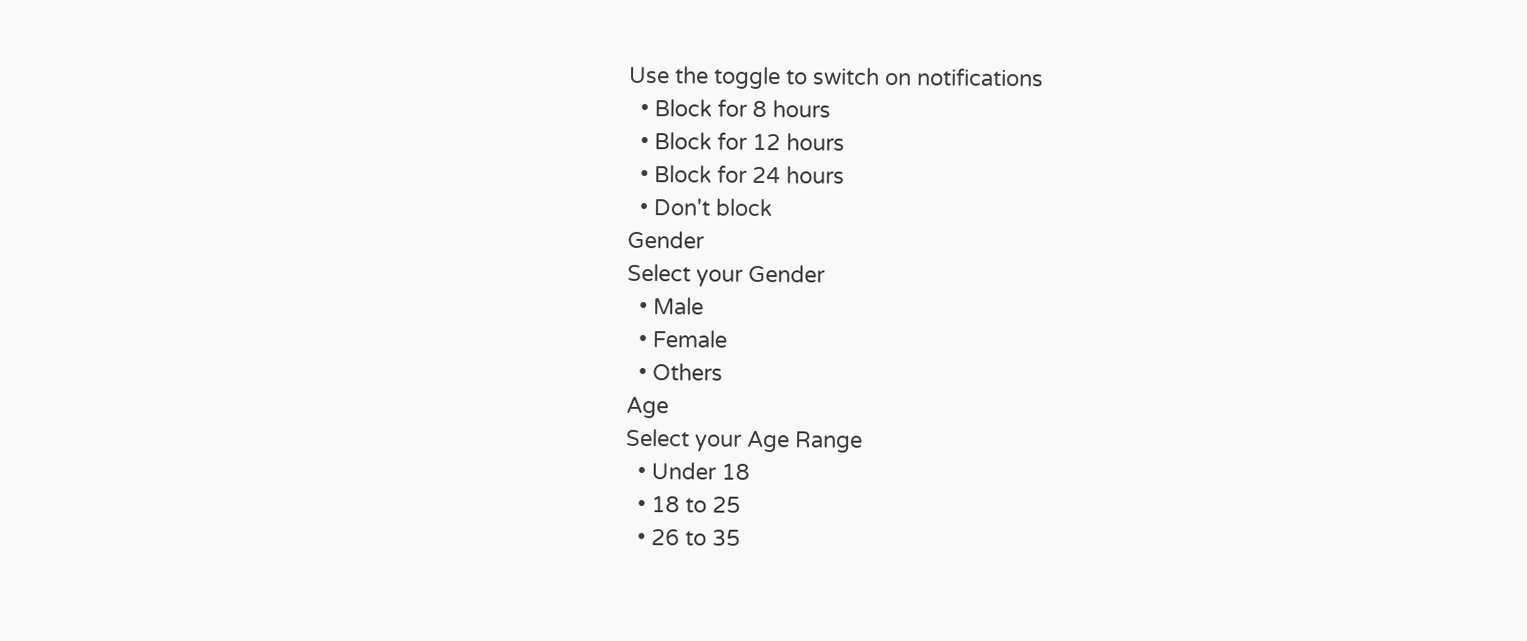Use the toggle to switch on notifications
  • Block for 8 hours
  • Block for 12 hours
  • Block for 24 hours
  • Don't block
Gender
Select your Gender
  • Male
  • Female
  • Others
Age
Select your Age Range
  • Under 18
  • 18 to 25
  • 26 to 35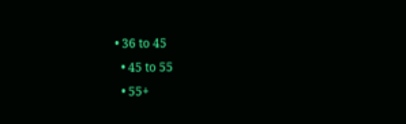• 36 to 45
  • 45 to 55
  • 55+